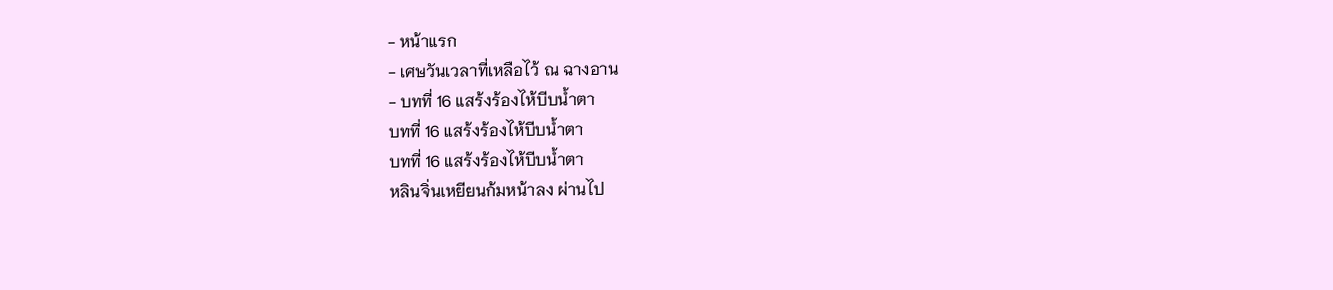- หน้าแรก
- เศษวันเวลาที่เหลือไว้ ณ ฉางอาน
- บทที่ 16 แสร้งร้องไห้บีบน้ำตา
บทที่ 16 แสร้งร้องไห้บีบน้ำตา
บทที่ 16 แสร้งร้องไห้บีบน้ำตา
หลินจิ่นเหยียนก้มหน้าลง ผ่านไป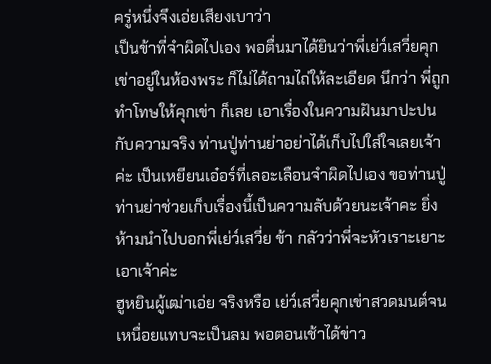ครู่หนึ่งจึงเอ่ยเสียงเบาว่า
เป็นข้าที่จำผิดไปเอง พอตื่นมาได้ยินว่าพี่เย่ว์เสวี่ยคุกเข่าอยู่ในห้องพระ ก็ไม่ได้ถามไถ่ให้ละเอียด นึกว่า พี่ถูกทำโทษให้คุกเข่า ก็เลย เอาเรื่องในความฝันมาปะปนกับความจริง ท่านปู่ท่านย่าอย่าได้เก็บไปใส่ใจเลยเจ้าค่ะ เป็นเหยียนเอ๋อร์ที่เลอะเลือนจำผิดไปเอง ขอท่านปู่ท่านย่าช่วยเก็บเรื่องนี้เป็นความลับด้วยนะเจ้าคะ ยิ่งห้ามนำไปบอกพี่เย่ว์เสวี่ย ข้า กลัวว่าพี่จะหัวเราะเยาะเอาเจ้าค่ะ
ฮูหยินผู้เฒ่าเอ่ย จริงหรือ เย่ว์เสวี่ยคุกเข่าสวดมนต์จนเหนื่อยแทบจะเป็นลม พอตอนเช้าได้ข่าว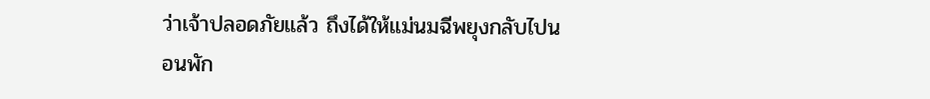ว่าเจ้าปลอดภัยแล้ว ถึงได้ให้แม่นมฉีพยุงกลับไปนอนพัก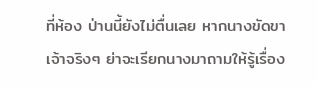ที่ห้อง ป่านนี้ยังไม่ตื่นเลย หากนางขัดขาเจ้าจริงๆ ย่าจะเรียกนางมาถามให้รู้เรื่อง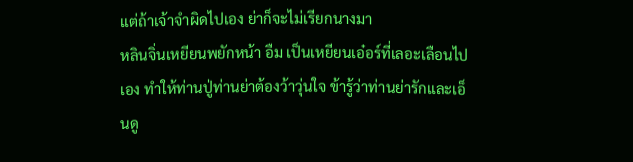แต่ถ้าเจ้าจำผิดไปเอง ย่าก็จะไม่เรียกนางมา
หลินจิ่นเหยียนพยักหน้า อืม เป็นเหยียนเอ๋อร์ที่เลอะเลือนไปเอง ทำให้ท่านปู่ท่านย่าต้องว้าวุ่นใจ ข้ารู้ว่าท่านย่ารักและเอ็นดู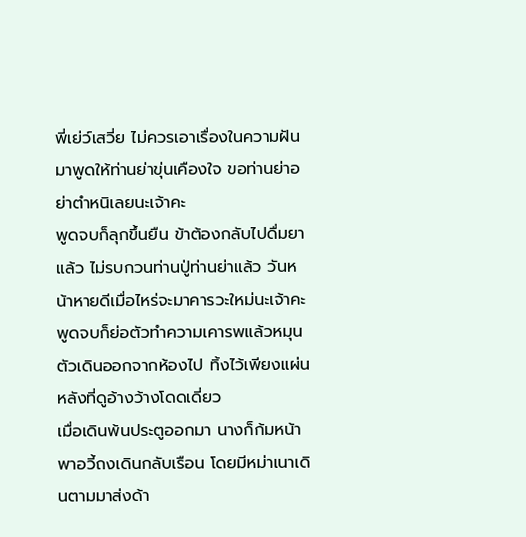พี่เย่ว์เสวี่ย ไม่ควรเอาเรื่องในความฝันมาพูดให้ท่านย่าขุ่นเคืองใจ ขอท่านย่าอย่าตำหนิเลยนะเจ้าคะ
พูดจบก็ลุกขึ้นยืน ข้าต้องกลับไปดื่มยาแล้ว ไม่รบกวนท่านปู่ท่านย่าแล้ว วันหน้าหายดีเมื่อไหร่จะมาคารวะใหม่นะเจ้าคะ
พูดจบก็ย่อตัวทำความเคารพแล้วหมุนตัวเดินออกจากห้องไป ทิ้งไว้เพียงแผ่นหลังที่ดูอ้างว้างโดดเดี่ยว
เมื่อเดินพ้นประตูออกมา นางก็ก้มหน้าพาอวี้ถงเดินกลับเรือน โดยมีหม่าเนาเดินตามมาส่งด้า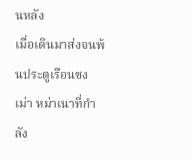นหลัง
เมื่อเดินมาส่งจนพ้นประตูเรือนซงเม่า หม่าเนาที่กำลัง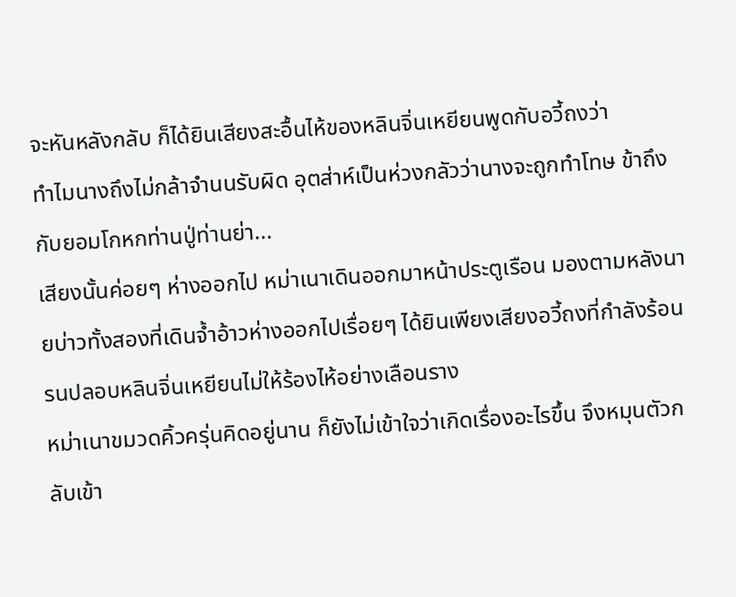จะหันหลังกลับ ก็ได้ยินเสียงสะอื้นไห้ของหลินจิ่นเหยียนพูดกับอวี้ถงว่า
ทำไมนางถึงไม่กล้าจำนนรับผิด อุตส่าห์เป็นห่วงกลัวว่านางจะถูกทำโทษ ข้าถึงกับยอมโกหกท่านปู่ท่านย่า...
เสียงนั้นค่อยๆ ห่างออกไป หม่าเนาเดินออกมาหน้าประตูเรือน มองตามหลังนายบ่าวทั้งสองที่เดินจ้ำอ้าวห่างออกไปเรื่อยๆ ได้ยินเพียงเสียงอวี้ถงที่กำลังร้อนรนปลอบหลินจิ่นเหยียนไม่ให้ร้องไห้อย่างเลือนราง
หม่าเนาขมวดคิ้วครุ่นคิดอยู่นาน ก็ยังไม่เข้าใจว่าเกิดเรื่องอะไรขึ้น จึงหมุนตัวกลับเข้า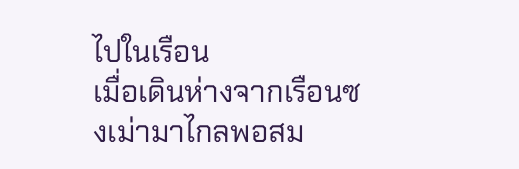ไปในเรือน
เมื่อเดินห่างจากเรือนซงเม่ามาไกลพอสม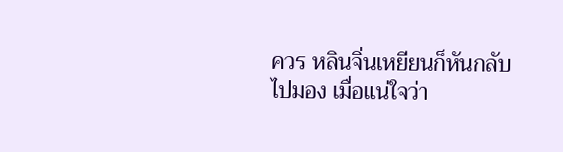ควร หลินจิ่นเหยียนก็หันกลับไปมอง เมื่อแน่ใจว่า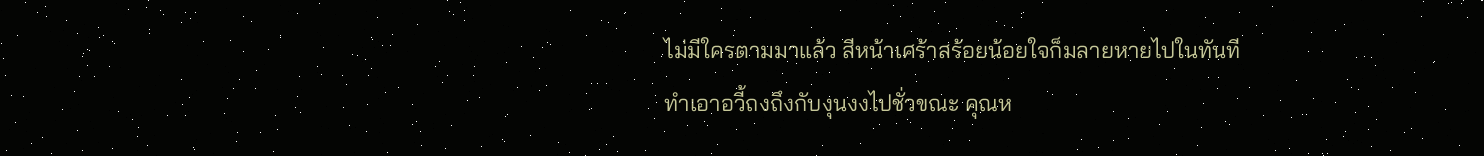ไม่มีใครตามมาแล้ว สีหน้าเศร้าสร้อยน้อยใจก็มลายหายไปในทันที
ทำเอาอวี้ถงถึงกับงุนงงไปชั่วขณะ คุณห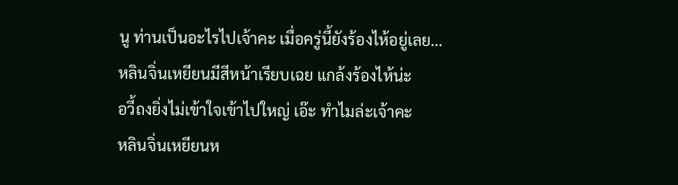นู ท่านเป็นอะไรไปเจ้าคะ เมื่อครู่นี้ยังร้องไห้อยู่เลย...
หลินจิ่นเหยียนมีสีหน้าเรียบเฉย แกล้งร้องไห้น่ะ
อวี้ถงยิ่งไม่เข้าใจเข้าไปใหญ่ เอ๊ะ ทำไมล่ะเจ้าคะ
หลินจิ่นเหยียนห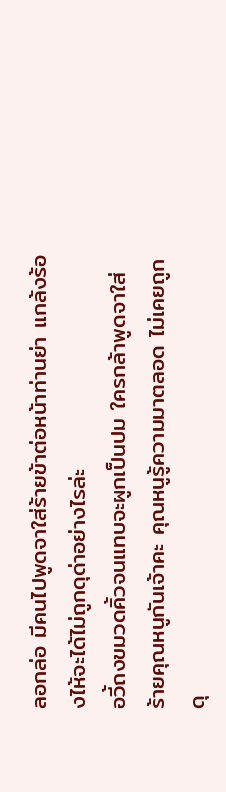ลอกล่อ มีคนไปพูดจาใส่ร้ายข้าต่อหน้าท่านย่า แกล้งร้องไห้จะได้ไม่ถูกดุด่าอย่างไรล่ะ
อวี้ถงขมวดคิ้วจนแทบจะผูกเป็นปม ใครกล้าพูดจาใส่ร้ายคุณหนูกันเจ้าคะ คุณหนูรู้ความมาตลอด ไม่เคยถูกดุ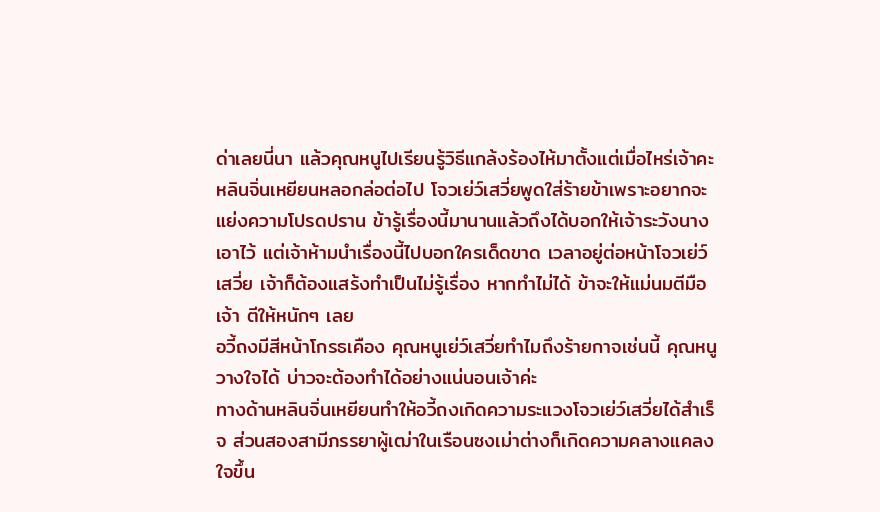ด่าเลยนี่นา แล้วคุณหนูไปเรียนรู้วิธีแกล้งร้องไห้มาตั้งแต่เมื่อไหร่เจ้าคะ
หลินจิ่นเหยียนหลอกล่อต่อไป โจวเย่ว์เสวี่ยพูดใส่ร้ายข้าเพราะอยากจะแย่งความโปรดปราน ข้ารู้เรื่องนี้มานานแล้วถึงได้บอกให้เจ้าระวังนางเอาไว้ แต่เจ้าห้ามนำเรื่องนี้ไปบอกใครเด็ดขาด เวลาอยู่ต่อหน้าโจวเย่ว์เสวี่ย เจ้าก็ต้องแสร้งทำเป็นไม่รู้เรื่อง หากทำไม่ได้ ข้าจะให้แม่นมตีมือเจ้า ตีให้หนักๆ เลย
อวี้ถงมีสีหน้าโกรธเคือง คุณหนูเย่ว์เสวี่ยทำไมถึงร้ายกาจเช่นนี้ คุณหนูวางใจได้ บ่าวจะต้องทำได้อย่างแน่นอนเจ้าค่ะ
ทางด้านหลินจิ่นเหยียนทำให้อวี้ถงเกิดความระแวงโจวเย่ว์เสวี่ยได้สำเร็จ ส่วนสองสามีภรรยาผู้เฒ่าในเรือนซงเม่าต่างก็เกิดความคลางแคลงใจขึ้น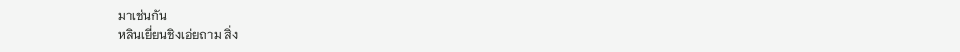มาเช่นกัน
หลินเยี่ยนชิงเอ่ยถาม สิ่ง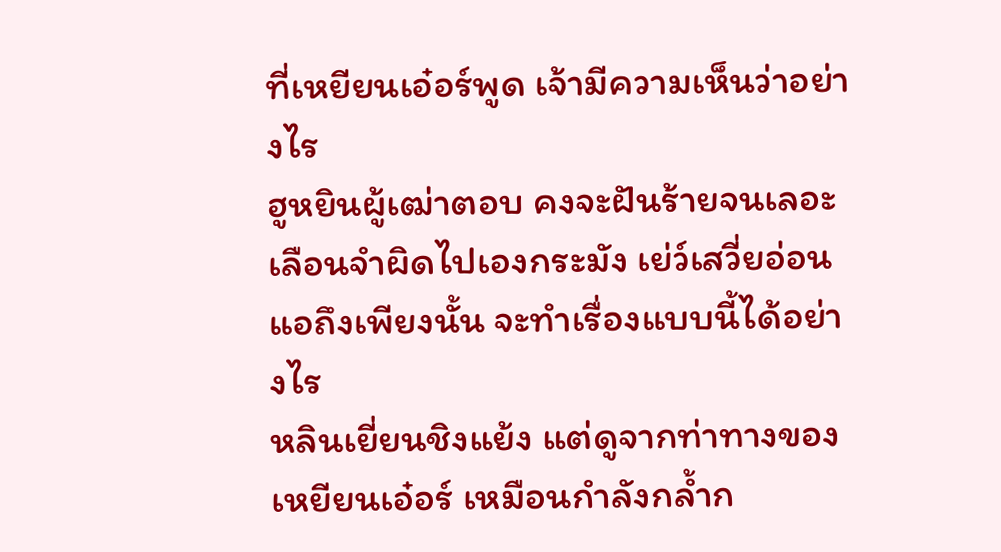ที่เหยียนเอ๋อร์พูด เจ้ามีความเห็นว่าอย่างไร
ฮูหยินผู้เฒ่าตอบ คงจะฝันร้ายจนเลอะเลือนจำผิดไปเองกระมัง เย่ว์เสวี่ยอ่อนแอถึงเพียงนั้น จะทำเรื่องแบบนี้ได้อย่างไร
หลินเยี่ยนชิงแย้ง แต่ดูจากท่าทางของเหยียนเอ๋อร์ เหมือนกำลังกล้ำก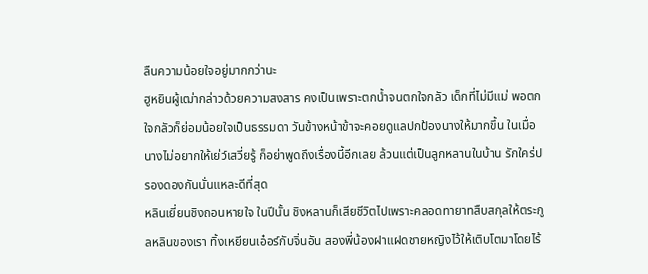ลืนความน้อยใจอยู่มากกว่านะ
ฮูหยินผู้เฒ่ากล่าวด้วยความสงสาร คงเป็นเพราะตกน้ำจนตกใจกลัว เด็กที่ไม่มีแม่ พอตกใจกลัวก็ย่อมน้อยใจเป็นธรรมดา วันข้างหน้าข้าจะคอยดูแลปกป้องนางให้มากขึ้น ในเมื่อนางไม่อยากให้เย่ว์เสวี่ยรู้ ก็อย่าพูดถึงเรื่องนี้อีกเลย ล้วนแต่เป็นลูกหลานในบ้าน รักใคร่ปรองดองกันนั่นแหละดีที่สุด
หลินเยี่ยนชิงถอนหายใจ ในปีนั้น ชิงหลานก็เสียชีวิตไปเพราะคลอดทายาทสืบสกุลให้ตระกูลหลินของเรา ทิ้งเหยียนเอ๋อร์กับจิ่นอัน สองพี่น้องฝาแฝดชายหญิงไว้ให้เติบโตมาโดยไร้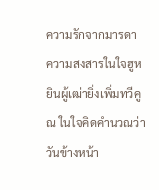ความรักจากมารดา
ความสงสารในใจฮูหยินผู้เฒ่ายิ่งเพิ่มทวีคูณ ในใจคิดคำนวณว่าวันข้างหน้า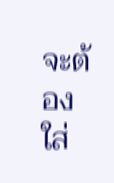จะต้องใส่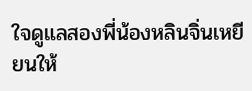ใจดูแลสองพี่น้องหลินจิ่นเหยียนให้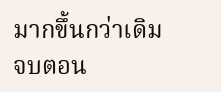มากขึ้นกว่าเดิม
จบตอน